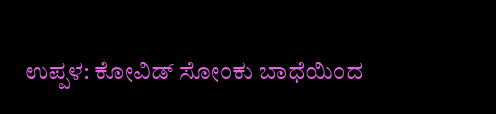ಉಪ್ಪಳ: ಕೋವಿಡ್ ಸೋಂಕು ಬಾಧೆಯಿಂದ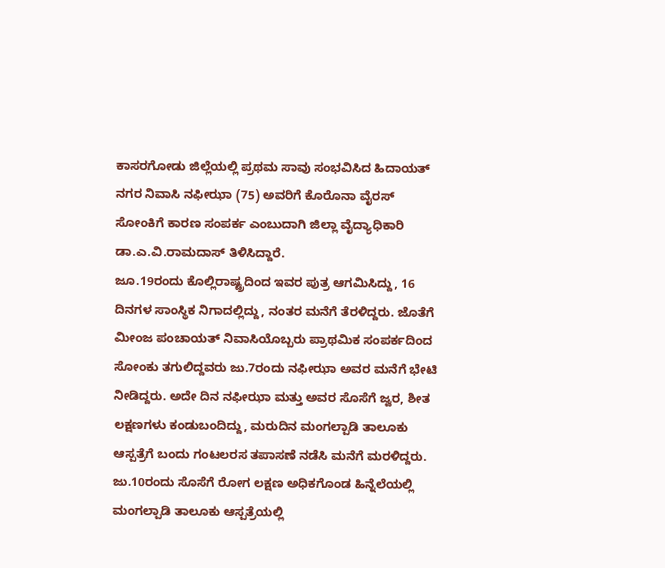ಕಾಸರಗೋಡು ಜಿಲ್ಲೆಯಲ್ಲಿ ಪ್ರಥಮ ಸಾವು ಸಂಭವಿಸಿದ ಹಿದಾಯತ್ ನಗರ ನಿವಾಸಿ ನಫೀಝಾ (75) ಅವರಿಗೆ ಕೊರೊನಾ ವೈರಸ್ ಸೋಂಕಿಗೆ ಕಾರಣ ಸಂಪರ್ಕ ಎಂಬುದಾಗಿ ಜಿಲ್ಲಾ ವೈದ್ಯಾಧಿಕಾರಿ ಡಾ.ಎ.ವಿ.ರಾಮದಾಸ್ ತಿಳಿಸಿದ್ದಾರೆ.
ಜೂ.19ರಂದು ಕೊಲ್ಲಿರಾಷ್ಟ್ರದಿಂದ ಇವರ ಪುತ್ರ ಆಗಮಿಸಿದ್ದು, 16 ದಿನಗಳ ಸಾಂಸ್ಥಿಕ ನಿಗಾದಲ್ಲಿದ್ದು, ನಂತರ ಮನೆಗೆ ತೆರಳಿದ್ದರು. ಜೊತೆಗೆ ಮೀಂಜ ಪಂಚಾಯತ್ ನಿವಾಸಿಯೊಬ್ಬರು ಪ್ರಾಥಮಿಕ ಸಂಪರ್ಕದಿಂದ ಸೋಂಕು ತಗುಲಿದ್ದವರು ಜು.7ರಂದು ನಫೀಝಾ ಅವರ ಮನೆಗೆ ಭೇಟಿ ನೀಡಿದ್ದರು. ಅದೇ ದಿನ ನಫೀಝಾ ಮತ್ತು ಅವರ ಸೊಸೆಗೆ ಜ್ವರ, ಶೀತ ಲಕ್ಷಣಗಳು ಕಂಡುಬಂದಿದ್ದು, ಮರುದಿನ ಮಂಗಲ್ಪಾಡಿ ತಾಲೂಕು ಆಸ್ಪತ್ರೆಗೆ ಬಂದು ಗಂಟಲರಸ ತಪಾಸಣೆ ನಡೆಸಿ ಮನೆಗೆ ಮರಳಿದ್ದರು. ಜು.10ರಂದು ಸೊಸೆಗೆ ರೋಗ ಲಕ್ಷಣ ಅಧಿಕಗೊಂಡ ಹಿನ್ನೆಲೆಯಲ್ಲಿ ಮಂಗಲ್ಪಾಡಿ ತಾಲೂಕು ಆಸ್ಪತ್ರೆಯಲ್ಲಿ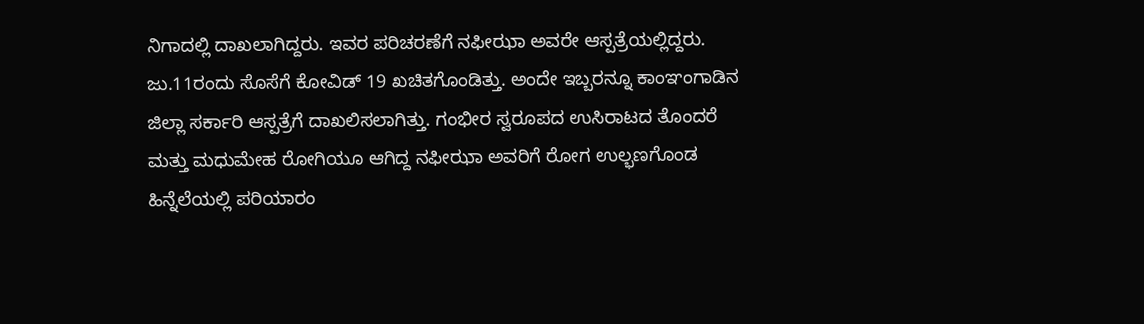ನಿಗಾದಲ್ಲಿ ದಾಖಲಾಗಿದ್ದರು. ಇವರ ಪರಿಚರಣೆಗೆ ನಫೀಝಾ ಅವರೇ ಆಸ್ಪತ್ರೆಯಲ್ಲಿದ್ದರು.
ಜು.11ರಂದು ಸೊಸೆಗೆ ಕೋವಿಡ್ 19 ಖಚಿತಗೊಂಡಿತ್ತು. ಅಂದೇ ಇಬ್ಬರನ್ನೂ ಕಾಂಞಂಗಾಡಿನ ಜಿಲ್ಲಾ ಸರ್ಕಾರಿ ಆಸ್ಪತ್ರೆಗೆ ದಾಖಲಿಸಲಾಗಿತ್ತು. ಗಂಭೀರ ಸ್ವರೂಪದ ಉಸಿರಾಟದ ತೊಂದರೆ ಮತ್ತು ಮಧುಮೇಹ ರೋಗಿಯೂ ಆಗಿದ್ದ ನಫೀಝಾ ಅವರಿಗೆ ರೋಗ ಉಲ್ಭಣಗೊಂಡ ಹಿನ್ನೆಲೆಯಲ್ಲಿ ಪರಿಯಾರಂ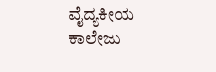ವೈದ್ಯಕೀಯ ಕಾಲೇಜು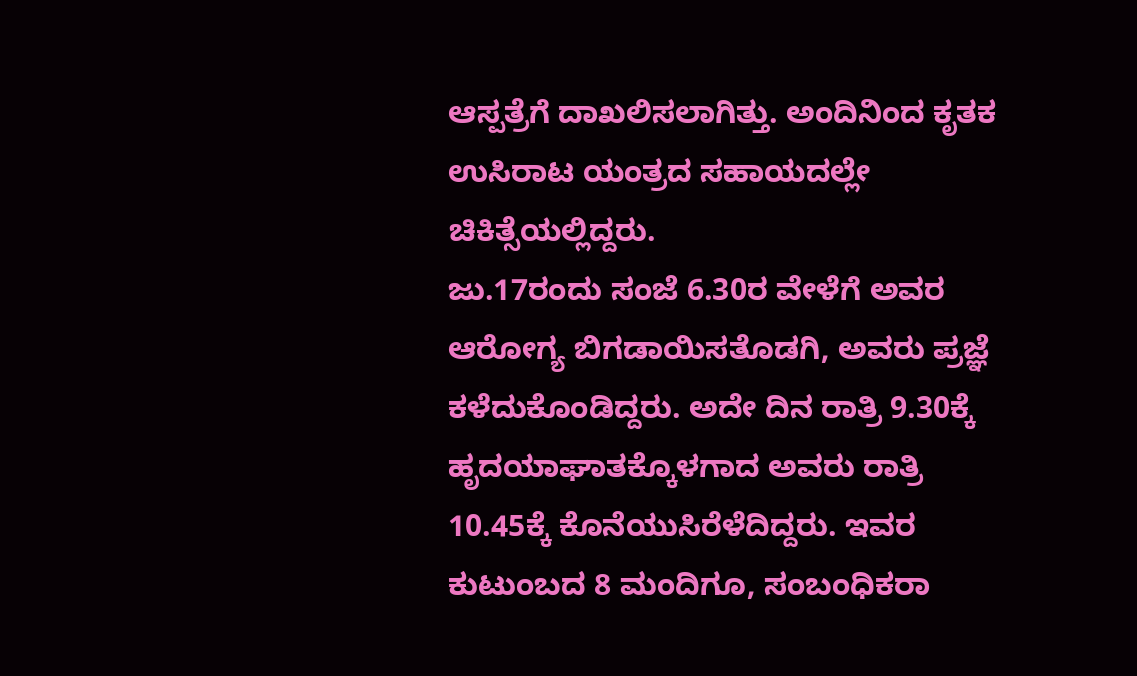ಆಸ್ಪತ್ರೆಗೆ ದಾಖಲಿಸಲಾಗಿತ್ತು. ಅಂದಿನಿಂದ ಕೃತಕ ಉಸಿರಾಟ ಯಂತ್ರದ ಸಹಾಯದಲ್ಲೇ ಚಿಕಿತ್ಸೆಯಲ್ಲಿದ್ದರು.
ಜು.17ರಂದು ಸಂಜೆ 6.30ರ ವೇಳೆಗೆ ಅವರ ಆರೋಗ್ಯ ಬಿಗಡಾಯಿಸತೊಡಗಿ, ಅವರು ಪ್ರಜ್ಞೆ ಕಳೆದುಕೊಂಡಿದ್ದರು. ಅದೇ ದಿನ ರಾತ್ರಿ 9.30ಕ್ಕೆ ಹೃದಯಾಘಾತಕ್ಕೊಳಗಾದ ಅವರು ರಾತ್ರಿ 10.45ಕ್ಕೆ ಕೊನೆಯುಸಿರೆಳೆದಿದ್ದರು. ಇವರ ಕುಟುಂಬದ 8 ಮಂದಿಗೂ, ಸಂಬಂಧಿಕರಾ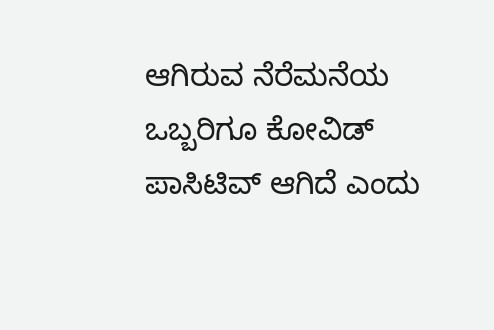ಆಗಿರುವ ನೆರೆಮನೆಯ ಒಬ್ಬರಿಗೂ ಕೋವಿಡ್ ಪಾಸಿಟಿವ್ ಆಗಿದೆ ಎಂದು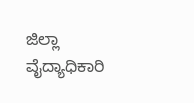ಜಿಲ್ಲಾ ವೈದ್ಯಾಧಿಕಾರಿ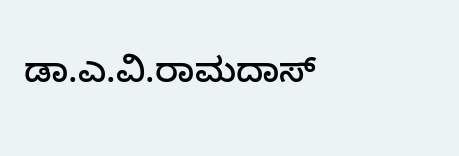ಡಾ.ಎ.ವಿ.ರಾಮದಾಸ್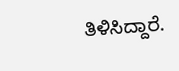ತಿಳಿಸಿದ್ದಾರೆ.